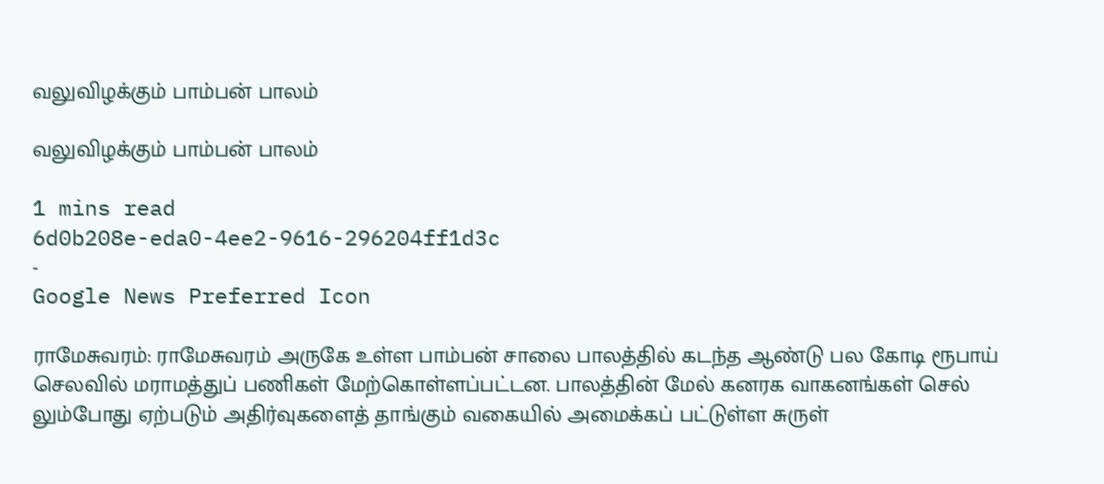வலுவிழக்கும் பாம்பன் பாலம்

வலுவிழக்கும் பாம்பன் பாலம்

1 mins read
6d0b208e-eda0-4ee2-9616-296204ff1d3c
-
Google News Preferred Icon

ராமேசுவரம்: ராமேசுவரம் அருகே உள்ள பாம்பன் சாலை பாலத்தில் கடந்த ஆண்டு பல கோடி ரூபாய் செலவில் மராமத்துப் பணிகள் மேற்கொள்ளப்பட்டன. பாலத்தின் மேல் கனரக வாகனங்கள் செல் லும்போது ஏற்படும் அதிர்வுகளைத் தாங்கும் வகையில் அமைக்கப் பட்டுள்ள சுருள்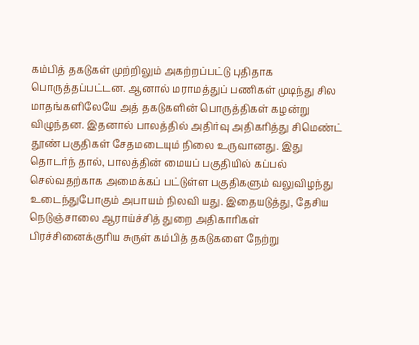கம்பித் தகடுகள் முற்றிலும் அகற்றப்பட்டு புதிதாக பொருத்தப்பட்டன. ஆனால் மராமத்துப் பணிகள் முடிந்து சில மாதங்களிலேயே அத் தகடுகளின் பொருத்திகள் கழன்று விழுந்தன. இதனால் பாலத்தில் அதிர்வு அதிகரித்து சிமெண்ட் தூண் பகுதிகள் சேதமடையும் நிலை உருவானது. இது தொடர்ந் தால், பாலத்தின் மையப் பகுதியில் கப்பல் செல்வதற்காக அமைக்கப் பட்டுள்ள பகுதிகளும் வலுவிழந்து உடைந்துபோகும் அபாயம் நிலவி யது. இதையடுத்து, தேசிய நெடுஞ்சாலை ஆராய்ச்சித் துறை அதிகாரிகள் பிரச்சினைக்குரிய சுருள் கம்பித் தகடுகளை நேற்று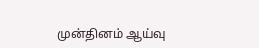முன்தினம் ஆய்வு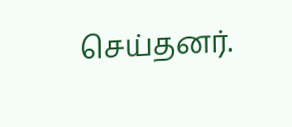செய்தனர்.